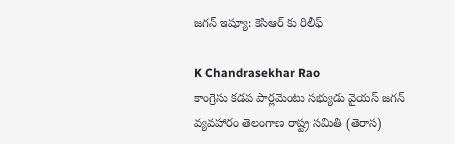జగన్ ఇష్యూ: కెసిఆర్ కు రిలీఫ్

K Chandrasekhar Rao
కాంగ్రెసు కడప పార్లమెంటు సభ్యుడు వైయస్ జగన్ వ్యవహారం తెలంగాణ రాష్ట్ర సమితి (తెరాస)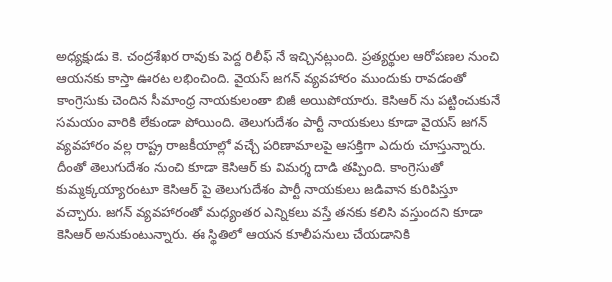అధ్యక్షుడు కె. చంద్రశేఖర రావుకు పెద్ద రిలీఫ్ నే ఇచ్చినట్లుంది. ప్రత్యర్థుల ఆరోపణల నుంచి ఆయనకు కాస్తా ఊరట లభించింది. వైయస్ జగన్ వ్యవహారం ముందుకు రావడంతో కాంగ్రెసుకు చెందిన సీమాంధ్ర నాయకులంతా బిజీ అయిపోయారు. కెసిఆర్ ను పట్టించుకునే సమయం వారికి లేకుండా పోయింది. తెలుగుదేశం పార్టీ నాయకులు కూడా వైయస్ జగన్ వ్యవహారం వల్ల రాష్ట్ర రాజకీయాల్లో వచ్చే పరిణామాలపై ఆసక్తిగా ఎదురు చూస్తున్నారు. దీంతో తెలుగుదేశం నుంచి కూడా కెసిఆర్ కు విమర్శ దాడి తప్పింది. కాంగ్రెసుతో కుమ్మక్కయ్యారంటూ కెసిఆర్ పై తెలుగుదేశం పార్టీ నాయకులు జడివాన కురిపిస్తూ వచ్చారు. జగన్ వ్యవహారంతో మధ్యంతర ఎన్నికలు వస్తే తనకు కలిసి వస్తుందని కూడా కెసిఆర్ అనుకుంటున్నారు. ఈ స్థితిలో ఆయన కూలీపనులు చేయడానికి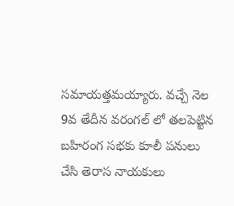సమాయత్తమయ్యారు. వచ్చే నెల 9వ తేదీన వరంగల్ లో తలపెట్టిన బహిరంగ సభకు కూలీ పనులు చేసి తెరాస నాయకులు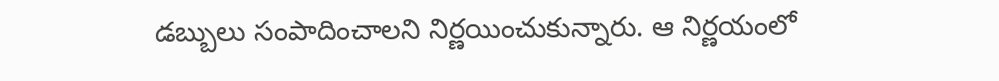డబ్బులు సంపాదించాలని నిర్ణయించుకున్నారు. ఆ నిర్ణయంలో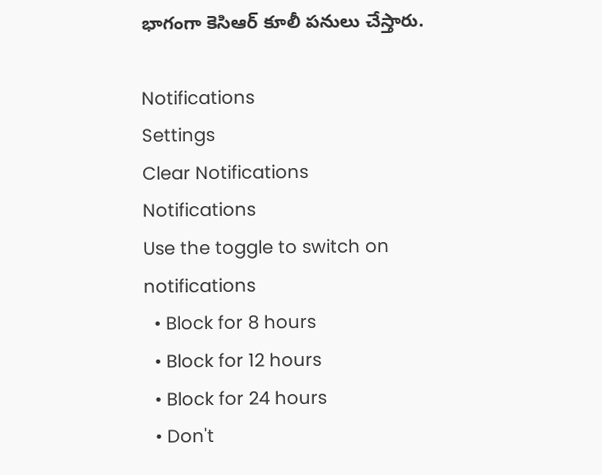భాగంగా కెసిఆర్ కూలీ పనులు చేస్తారు.

Notifications
Settings
Clear Notifications
Notifications
Use the toggle to switch on notifications
  • Block for 8 hours
  • Block for 12 hours
  • Block for 24 hours
  • Don't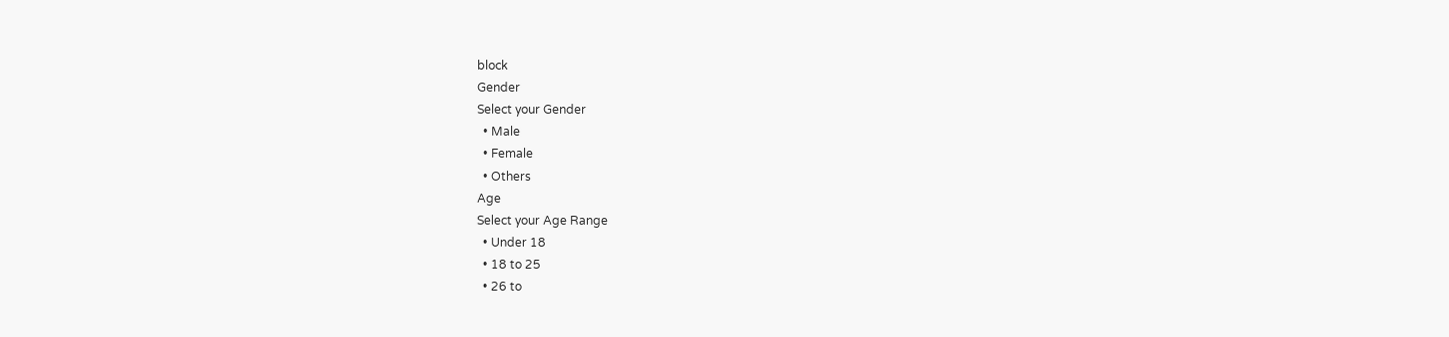block
Gender
Select your Gender
  • Male
  • Female
  • Others
Age
Select your Age Range
  • Under 18
  • 18 to 25
  • 26 to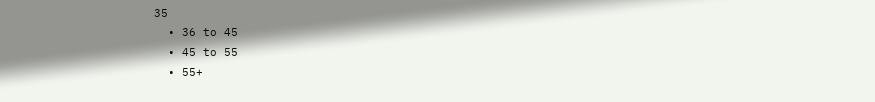35
  • 36 to 45
  • 45 to 55
  • 55+